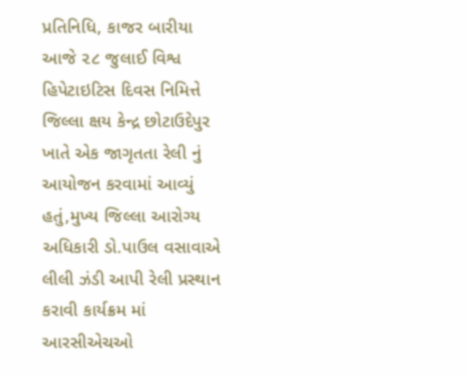પ્રતિનિધિ, કાજર બારીયા
આજે ૨૮ જુલાઈ વિશ્વ હિપેટાઇટિસ દિવસ નિમિત્તે જિલ્લા ક્ષય કેન્દ્ર છોટાઉદેપુર ખાતે એક જાગૃતતા રેલી નું આયોજન કરવામાં આવ્યું હતું,મુખ્ય જિલ્લા આરોગ્ય અધિકારી ડો.પાઉલ વસાવાએ લીલી ઝંડી આપી રેલી પ્રસ્થાન કરાવી કાર્યક્રમ માં આરસીએચઓ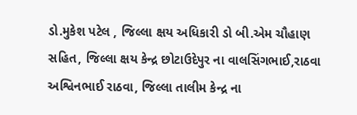ડો.મુકેશ પટેલ , જિલ્લા ક્ષય અધિકારી ડો બી.એમ ચૌહાણ સહિત, જિલ્લા ક્ષય કેન્દ્ર છોટાઉદેપુર ના વાલસિંગભાઈ,રાઠવા અશ્વિનભાઈ રાઠવા, જિલ્લા તાલીમ કેન્દ્ર ના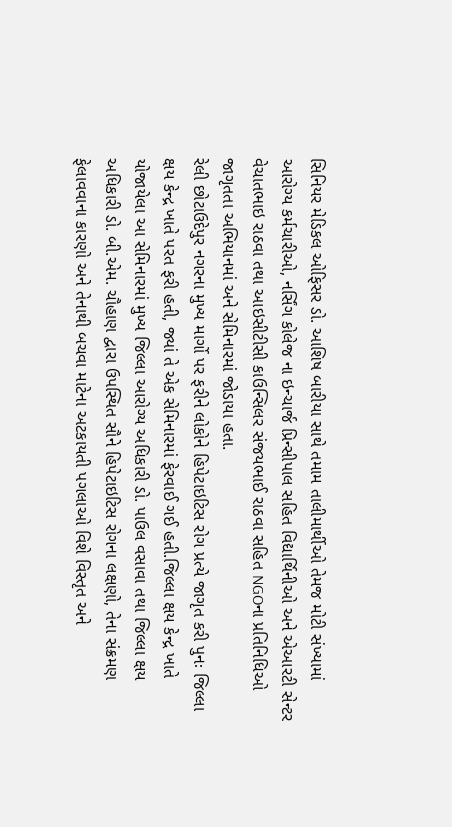સિનિયર મેડિકલ ઓફિસર ડો. આશિષ બારીયા સાથે તમામ તાલીમાર્થીઓ તેમજ મોટી સંખ્યામાં આરોગ્ય કર્મચારીઓ, નર્સિંગ કોલેજ ના ઇન્ચાર્જ પ્રિન્સીપાલ સહિત વિદ્યાર્થિનીઓ અને એઆરટી સેન્ટર વેચાતભાઇ રાઠવા તથા આઇસીટીસી કાઉન્સિલર સંજયભાઈ રાઠવા સહિત NGOના પ્રતિનિધિઓ જાગૃતતા અભિયાનમાં અને સેમિનારમાં જોડાયા હતા.
રેલી છોટાઉદેપુર નગરના મુખ્ય માર્ગો પર ફરીને લોકોને હિપેટાઇટિસ રોગ પ્રત્યે જાગૃત કરી પુનઃ જિલ્લા ક્ષય કેન્દ્ર ખાતે પરત ફરી હતી, જ્યાં તે એક સેમિનારમાં ફેરવાઈ ગઈ હતી.જિલ્લા ક્ષય કેન્દ્ર ખાતે યોજાયેલા આ સેમિનારમાં મુખ્ય જિલ્લા આરોગ્ય અધિકારી ડો. પાઉલ વસાવા તથા જિલ્લા ક્ષય અધિકારી ડો. બી.એમ. ચૌહાણ દ્વારા ઉપસ્થિત સૌને હિપેટાઇટિસ રોગના લક્ષણો, તેના સંક્રમણ ફેલાવવાના કારણો અને તેનાથી બચવા માટેના અટકાયતી પગલાઓ વિશે વિસ્તૃત અને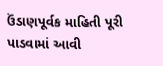ઉંડાણપૂર્વક માહિતી પૂરી પાડવામાં આવી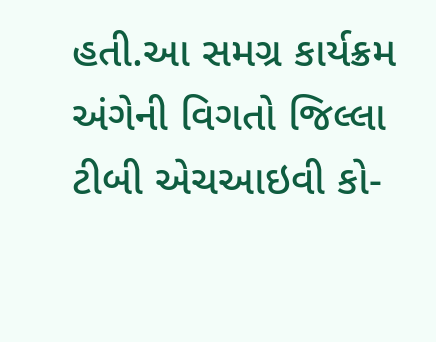હતી.આ સમગ્ર કાર્યક્રમ અંગેની વિગતો જિલ્લા ટીબી એચઆઇવી કો-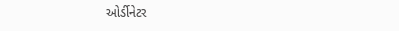ઓર્ડીનેટર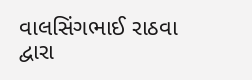વાલસિંગભાઈ રાઠવા દ્વારા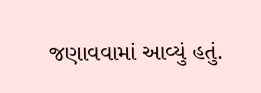જણાવવામાં આવ્યું હતું.